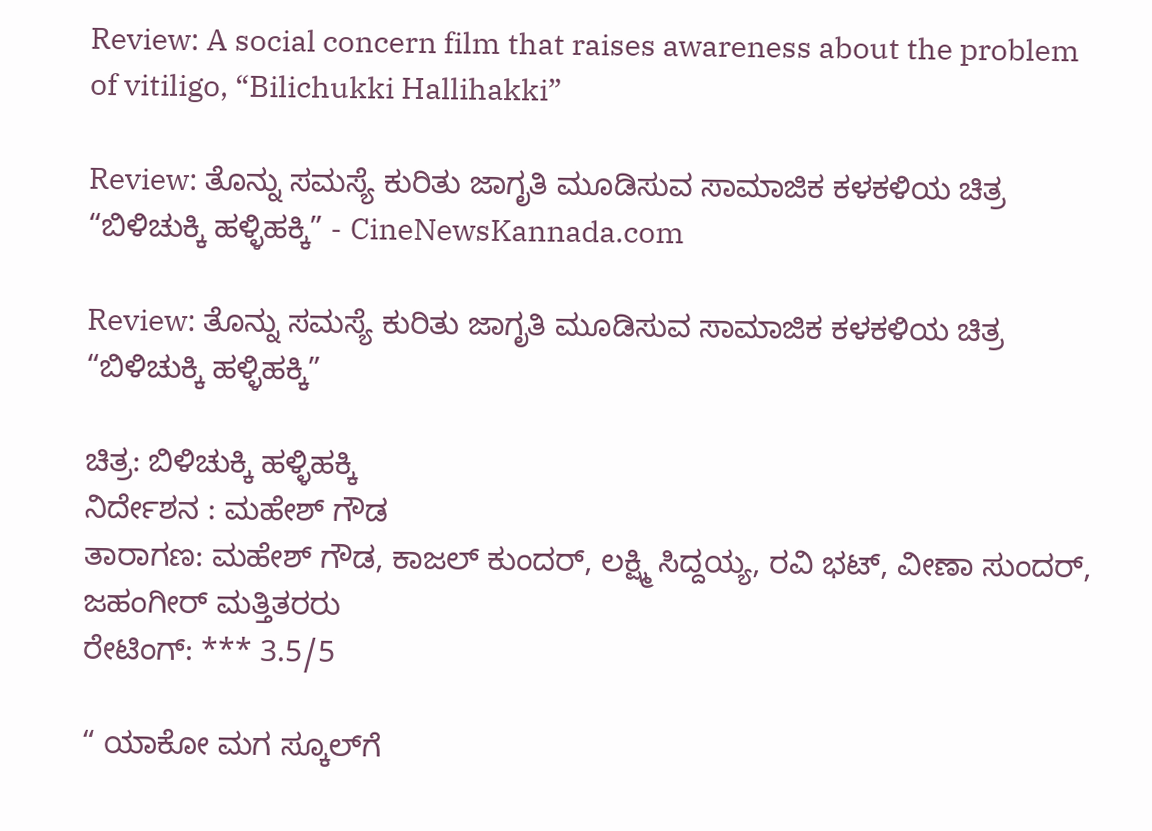Review: A social concern film that raises awareness about the problem of vitiligo, “Bilichukki Hallihakki”

Review: ತೊನ್ನು ಸಮಸ್ಯೆ ಕುರಿತು ಜಾಗೃತಿ ಮೂಡಿಸುವ ಸಾಮಾಜಿಕ ಕಳಕಳಿಯ ಚಿತ್ರ “ಬಿಳಿಚುಕ್ಕಿ ಹಳ್ಳಿಹಕ್ಕಿ” - CineNewsKannada.com

Review: ತೊನ್ನು ಸಮಸ್ಯೆ ಕುರಿತು ಜಾಗೃತಿ ಮೂಡಿಸುವ ಸಾಮಾಜಿಕ ಕಳಕಳಿಯ ಚಿತ್ರ “ಬಿಳಿಚುಕ್ಕಿ ಹಳ್ಳಿಹಕ್ಕಿ”

ಚಿತ್ರ: ಬಿಳಿಚುಕ್ಕಿ ಹಳ್ಳಿಹಕ್ಕಿ
ನಿರ್ದೇಶನ : ಮಹೇಶ್ ಗೌಡ
ತಾರಾಗಣ: ಮಹೇಶ್ ಗೌಡ, ಕಾಜಲ್ ಕುಂದರ್, ಲಕ್ಷ್ಮಿ ಸಿದ್ದಯ್ಯ, ರವಿ ಭಟ್, ವೀಣಾ ಸುಂದರ್, ಜಹಂಗೀರ್ ಮತ್ತಿತರರು
ರೇಟಿಂಗ್: *** 3.5/5

“ ಯಾಕೋ ಮಗ ಸ್ಕೂಲ್‍ಗೆ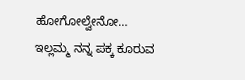ಹೋಗೋಲ್ವೇನೋ…
ಇಲ್ಲಮ್ಮ ನನ್ನ ಪಕ್ಕ ಕೂರುವ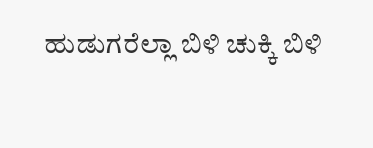ಹುಡುಗರೆಲ್ಲಾ ಬಿಳಿ ಚುಕ್ಕಿ ಬಿಳಿ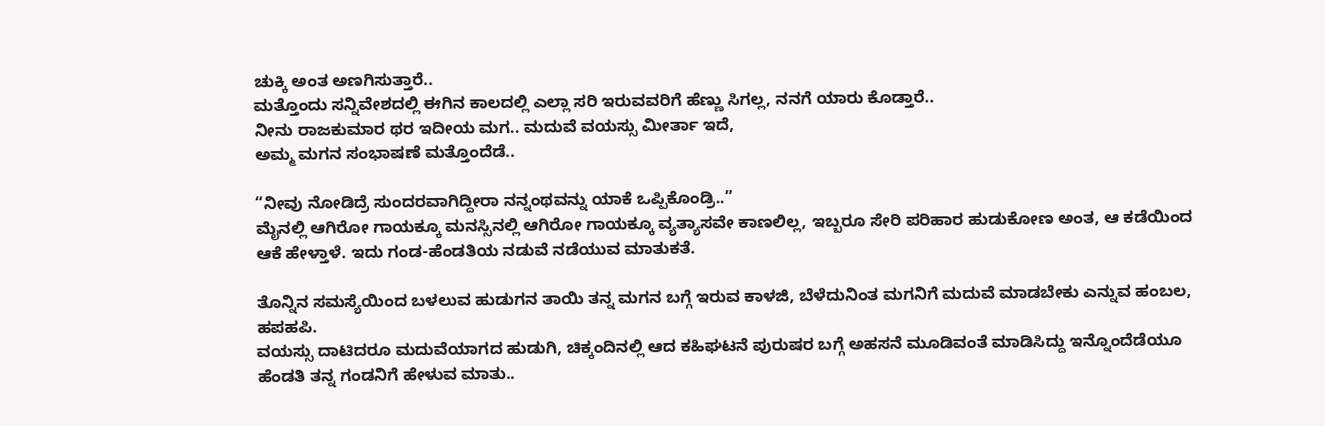ಚುಕ್ಕಿ ಅಂತ ಅಣಗಿಸುತ್ತಾರೆ..
ಮತ್ತೊಂದು ಸನ್ನಿವೇಶದಲ್ಲಿ ಈಗಿನ ಕಾಲದಲ್ಲಿ ಎಲ್ಲಾ ಸರಿ ಇರುವವರಿಗೆ ಹೆಣ್ಣು ಸಿಗಲ್ಲ, ನನಗೆ ಯಾರು ಕೊಡ್ತಾರೆ..
ನೀನು ರಾಜಕುಮಾರ ಥರ ಇದೀಯ ಮಗ.. ಮದುವೆ ವಯಸ್ಸು ಮೀರ್ತಾ ಇದೆ,
ಅಮ್ಮ ಮಗನ ಸಂಭಾಷಣೆ ಮತ್ತೊಂದೆಡೆ..

“ನೀವು ನೋಡಿದ್ರೆ ಸುಂದರವಾಗಿದ್ದೀರಾ ನನ್ನಂಥವನ್ನು ಯಾಕೆ ಒಪ್ಪಿಕೊಂಡ್ರಿ..”
ಮೈನಲ್ಲಿ ಆಗಿರೋ ಗಾಯಕ್ಕೂ ಮನಸ್ಸಿನಲ್ಲಿ ಆಗಿರೋ ಗಾಯಕ್ಕೂ ವ್ಯತ್ಯಾಸವೇ ಕಾಣಲಿಲ್ಲ, ಇಬ್ಬರೂ ಸೇರಿ ಪರಿಹಾರ ಹುಡುಕೋಣ ಅಂತ, ಆ ಕಡೆಯಿಂದ ಆಕೆ ಹೇಳ್ತಾಳೆ. ಇದು ಗಂಡ-ಹೆಂಡತಿಯ ನಡುವೆ ನಡೆಯುವ ಮಾತುಕತೆ.

ತೊನ್ನಿನ ಸಮಸ್ಯೆಯಿಂದ ಬಳಲುವ ಹುಡುಗನ ತಾಯಿ ತನ್ನ ಮಗನ ಬಗ್ಗೆ ಇರುವ ಕಾಳಜಿ, ಬೆಳೆದುನಿಂತ ಮಗನಿಗೆ ಮದುವೆ ಮಾಡಬೇಕು ಎನ್ನುವ ಹಂಬಲ, ಹಪಹಪಿ.
ವಯಸ್ಸು ದಾಟಿದರೂ ಮದುವೆಯಾಗದ ಹುಡುಗಿ, ಚಿಕ್ಕಂದಿನಲ್ಲಿ ಆದ ಕಹಿಘಟನೆ ಪುರುಷರ ಬಗ್ಗೆ ಅಹಸನೆ ಮೂಡಿವಂತೆ ಮಾಡಿಸಿದ್ದು ಇನ್ನೊಂದೆಡೆಯೂ ಹೆಂಡತಿ ತನ್ನ ಗಂಡನಿಗೆ ಹೇಳುವ ಮಾತು..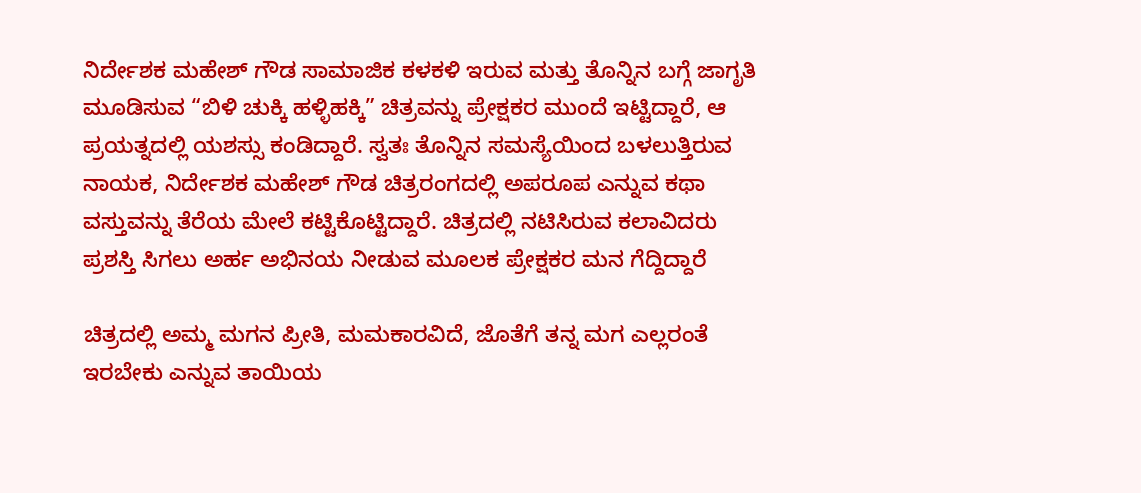ನಿರ್ದೇಶಕ ಮಹೇಶ್ ಗೌಡ ಸಾಮಾಜಿಕ ಕಳಕಳಿ ಇರುವ ಮತ್ತು ತೊನ್ನಿನ ಬಗ್ಗೆ ಜಾಗೃತಿ ಮೂಡಿಸುವ “ಬಿಳಿ ಚುಕ್ಕಿ ಹಳ್ಳಿಹಕ್ಕಿ” ಚಿತ್ರವನ್ನು ಪ್ರೇಕ್ಷಕರ ಮುಂದೆ ಇಟ್ಟಿದ್ದಾರೆ, ಆ ಪ್ರಯತ್ನದಲ್ಲಿ ಯಶಸ್ಸು ಕಂಡಿದ್ದಾರೆ. ಸ್ವತಃ ತೊನ್ನಿನ ಸಮಸ್ಯೆಯಿಂದ ಬಳಲುತ್ತಿರುವ ನಾಯಕ, ನಿರ್ದೇಶಕ ಮಹೇಶ್ ಗೌಡ ಚಿತ್ರರಂಗದಲ್ಲಿ ಅಪರೂಪ ಎನ್ನುವ ಕಥಾ ವಸ್ತುವನ್ನು ತೆರೆಯ ಮೇಲೆ ಕಟ್ಟಿಕೊಟ್ಟಿದ್ದಾರೆ. ಚಿತ್ರದಲ್ಲಿ ನಟಿಸಿರುವ ಕಲಾವಿದರು ಪ್ರಶಸ್ತಿ ಸಿಗಲು ಅರ್ಹ ಅಭಿನಯ ನೀಡುವ ಮೂಲಕ‌ ಪ್ರೇಕ್ಷಕರ ಮನ ಗೆದ್ದಿದ್ದಾರೆ

ಚಿತ್ರದಲ್ಲಿ ಅಮ್ಮ ಮಗನ ಪ್ರೀತಿ, ಮಮಕಾರವಿದೆ, ಜೊತೆಗೆ ತನ್ನ ಮಗ ಎಲ್ಲರಂತೆ ಇರಬೇಕು ಎನ್ನುವ ತಾಯಿಯ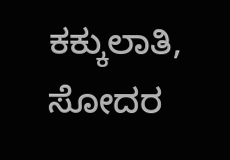ಕಕ್ಕುಲಾತಿ, ಸೋದರ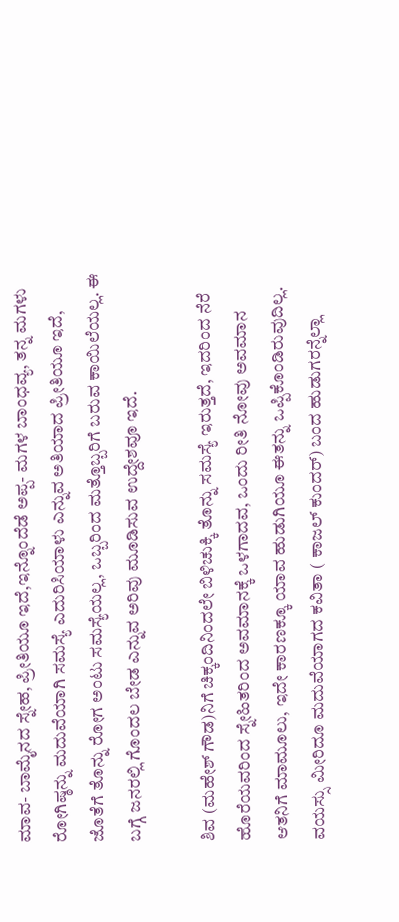ಮಾವ- ಬಾಮೈನದ ಸ್ನೇಹ, ಪ್ರೀತಿಯೂ ಇದೆ,ಇನ್ನೊಂದೆಡೆ ಅಪ್ಪ- ಮಗಳ ಬಾಂಧವ್ಯ, ತನ್ನ ಮಗಳು ರೋಗಿಷ್ಠನ್ನು ಮದುವೆಯಾಗಿ ಸಮಸ್ಯೆ ಎದುರಿಸಿಯಾಳು ಎನ್ನುವ ಅತಿಯಾದ ಪ್ರೀತಿಯೂ ಇದೆ, ಜೊತೆಗೆ ತೊನ್ನು ರೋಗ ಅಂಟು ಸಮಸ್ಯೆಯಲ್ಲ, ಒಬ್ಬರಿಂದ ಮತ್ತೊಬ್ಬರಿಗೆ ಬರುವ ಕಾಯಿಲೆಯಲ್ಲ. ಈ ಬಗ್ಗೆ ಜನರಲ್ಲಿ ಗೊಂದಲ ಬೇಡ ಎನ್ನುವ ಅರಿವು ಮೂಡಿಸುವ ಉದ್ದೇಶವೂ ಇದೆ.

ಶಿವ (ಮಹೇಶ್ ಗೌಡ)ನಿಗೆ ಚಿಕ್ಕಂದಿನಿಂದಲೇ ಬಿಳಿಚುಕ್ಕಿ ತೊನ್ನು ಸಮಸ್ಯೆ ಇರುತ್ತದೆ, ಇದರಿಂದ ನೆರೆ ಹೊರೆಯವರಿಂದ ಸ್ನೇಹಿತರಿಂದ ಅವಮಾನಕ್ಕೆ ಒಳಗಾದವ, ಒಂದು ರೀತಿ ನೋವು ಅವಮಾನ ಆತನಿಗೆ ಮಾಮೂಲು, ಇದೇ ಕಾರಣಕ್ಕೂ ಯಾವ ಹುಡುಗಿಯೂ ಈತನ್ನು ಒಪ್ಪಿಕೊಂಡಿರುವುದಿಲ್ಲ. ವಯಸ್ಸು ಮೀರಿದೂ ಮದುವೆಯಾಗದ ಕವಿತಾ ( ಕಾಜಲ್ ಕುಂದರ್) ಬಂದ ಹುಡುಗರನ್ನೆಲ್ಲಾ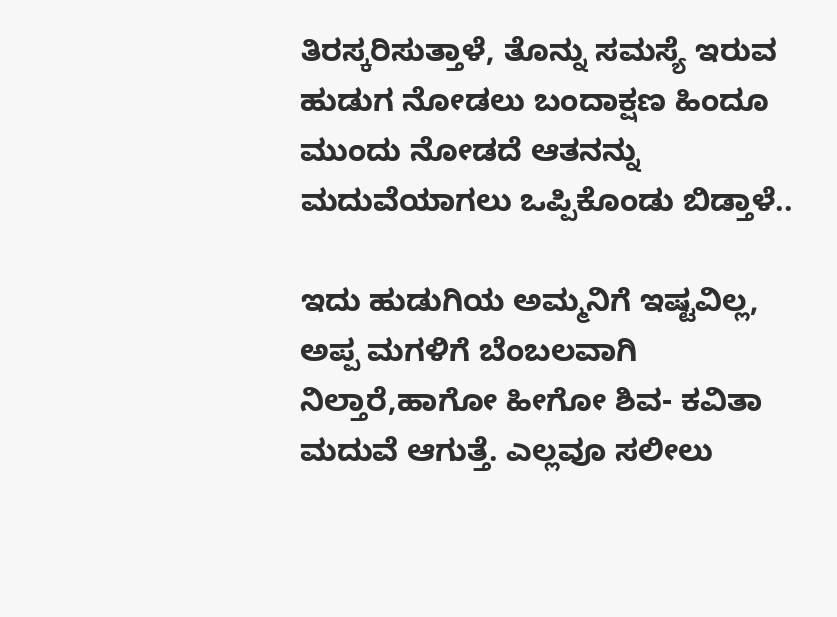ತಿರಸ್ಕರಿಸುತ್ತಾಳೆ, ತೊನ್ನು ಸಮಸ್ಯೆ ಇರುವ ಹುಡುಗ ನೋಡಲು ಬಂದಾಕ್ಷಣ ಹಿಂದೂ ಮುಂದು ನೋಡದೆ ಆತನನ್ನು ಮದುವೆಯಾಗಲು ಒಪ್ಪಿಕೊಂಡು ಬಿಡ್ತಾಳೆ..

ಇದು ಹುಡುಗಿಯ ಅಮ್ಮನಿಗೆ ಇಷ್ಟವಿಲ್ಲ, ಅಪ್ಪ ಮಗಳಿಗೆ ಬೆಂಬಲವಾಗಿ ನಿಲ್ತಾರೆ,ಹಾಗೋ ಹೀಗೋ ಶಿವ- ಕವಿತಾ ಮದುವೆ ಆಗುತ್ತೆ. ಎಲ್ಲವೂ ಸಲೀಲು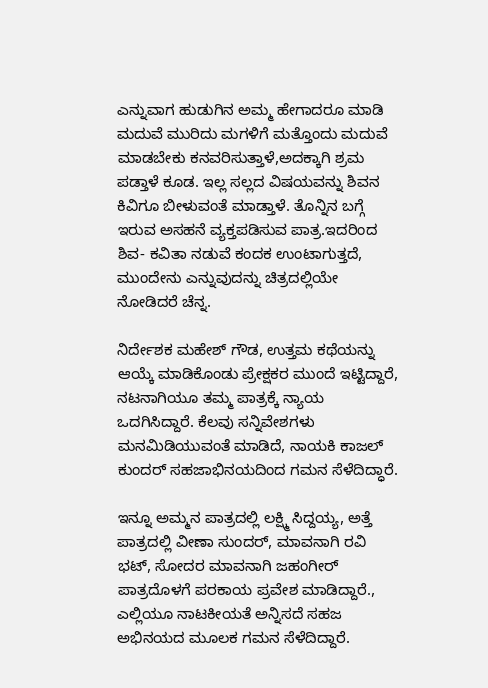ಎನ್ನುವಾಗ ಹುಡುಗಿನ ಅಮ್ಮ ಹೇಗಾದರೂ ಮಾಡಿ ಮದುವೆ ಮುರಿದು ಮಗಳಿಗೆ ಮತ್ತೊಂದು ಮದುವೆ ಮಾಡಬೇಕು ಕನವರಿಸುತ್ತಾಳೆ,ಅದಕ್ಕಾಗಿ ಶ್ರಮ ಪಡ್ತಾಳೆ ಕೂಡ. ಇಲ್ಲ ಸಲ್ಲದ ವಿಷಯವನ್ನು ಶಿವನ ಕಿವಿಗೂ ಬೀಳುವಂತೆ ಮಾಡ್ತಾಳೆ. ತೊನ್ನಿನ‌ ಬಗ್ಗೆ ಇರುವ ಅಸಹನೆ ವ್ಯಕ್ತಪಡಿಸುವ ಪಾತ್ರ.ಇದರಿಂದ ಶಿವ- ಕವಿತಾ ನಡುವೆ ಕಂದಕ ಉಂಟಾಗುತ್ತದೆ, ಮುಂದೇನು ಎನ್ನುವುದನ್ನು ಚಿತ್ರದಲ್ಲಿಯೇ ನೋಡಿದರೆ ಚೆನ್ನ.

ನಿರ್ದೇಶಕ ಮಹೇಶ್ ಗೌಡ, ಉತ್ತಮ ಕಥೆಯನ್ನು ಆಯ್ಕೆ ಮಾಡಿಕೊಂಡು ಪ್ರೇಕ್ಷಕರ ಮುಂದೆ ಇಟ್ಟಿದ್ದಾರೆ, ನಟನಾಗಿಯೂ ತಮ್ಮ ಪಾತ್ರಕ್ಕೆ ನ್ಯಾಯ ಒದಗಿಸಿದ್ದಾರೆ. ಕೆಲವು ಸನ್ನಿವೇಶಗಳು ಮನಮಿಡಿಯುವಂತೆ ಮಾಡಿದೆ, ನಾಯಕಿ ಕಾಜಲ್ ಕುಂದರ್ ಸಹಜಾಭಿನಯದಿಂದ ಗಮನ ಸೆಳೆದಿದ್ಧಾರೆ.

ಇನ್ನೂ ಅಮ್ಮನ ಪಾತ್ರದಲ್ಲಿ ಲಕ್ಷ್ಮಿ ಸಿದ್ದಯ್ಯ, ಅತ್ತೆ ಪಾತ್ರದಲ್ಲಿ ವೀಣಾ ಸುಂದರ್, ಮಾವನಾಗಿ ರವಿ ಭಟ್, ಸೋದರ ಮಾವನಾಗಿ ಜಹಂಗೀರ್ ಪಾತ್ರದೊಳಗೆ ಪರಕಾಯ ಪ್ರವೇಶ ಮಾಡಿದ್ದಾರೆ., ಎಲ್ಲಿಯೂ ನಾಟಕೀಯತೆ ಅನ್ನಿಸದೆ ಸಹಜ ಅಭಿನಯದ ಮೂಲಕ ಗಮನ ಸೆಳೆದಿದ್ದಾರೆ.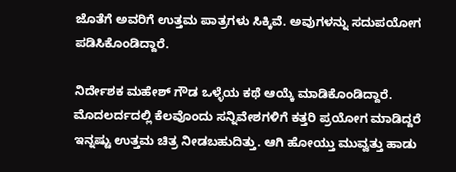ಜೊತೆಗೆ ಅವರಿಗೆ ಉತ್ತಮ ಪಾತ್ರಗಳು ಸಿಕ್ಕಿವೆ. ಅವುಗಳನ್ನು ಸದುಪಯೋಗ ಪಡಿಸಿಕೊಂಡಿದ್ದಾರೆ.

ನಿರ್ದೇಶಕ ಮಹೇಶ್ ಗೌಡ ಒಳ್ಳೆಯ ಕಥೆ ಆಯ್ಕೆ ಮಾಡಿಕೊಂಡಿದ್ದಾರೆ. ಮೊದಲರ್ದದಲ್ಲಿ ಕೆಲವೊಂದು ಸನ್ನಿವೇಶಗಳಿಗೆ ಕತ್ತರಿ ಪ್ರಯೋಗ ಮಾಡಿದ್ದರೆ ಇನ್ನಷ್ಟು ಉತ್ತಮ ಚಿತ್ರ ನೀಡಬಹುದಿತ್ತು. ಆಗಿ ಹೋಯ್ತು ಮುವ್ವತ್ತು ಹಾಡು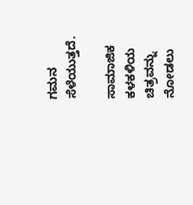ಗಮನ ಸೆಳೆಯುತ್ತದೆ.

ಸಾಮಾಜಿಕ ಕಳಕಳಿಯ ಚಿತ್ರವನ್ನು ನೋಡಲು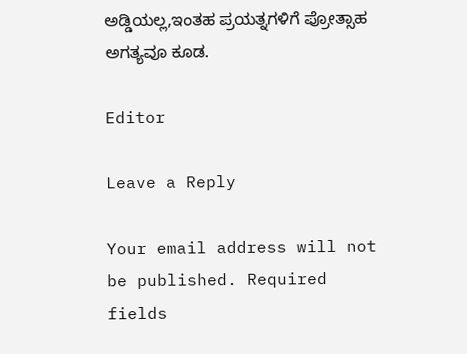ಅಡ್ಡಿಯಲ್ಲ,ಇಂತಹ ಪ್ರಯತ್ನಗಳಿಗೆ ಪ್ರೋತ್ಸಾಹ ಅಗತ್ಯವೂ ಕೂಡ.

Editor

Leave a Reply

Your email address will not be published. Required fields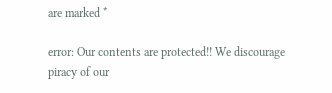are marked *

error: Our contents are protected!! We discourage piracy of our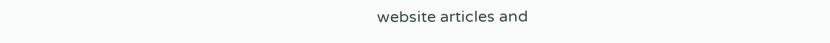website articles and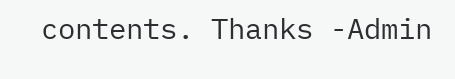contents. Thanks -Admin